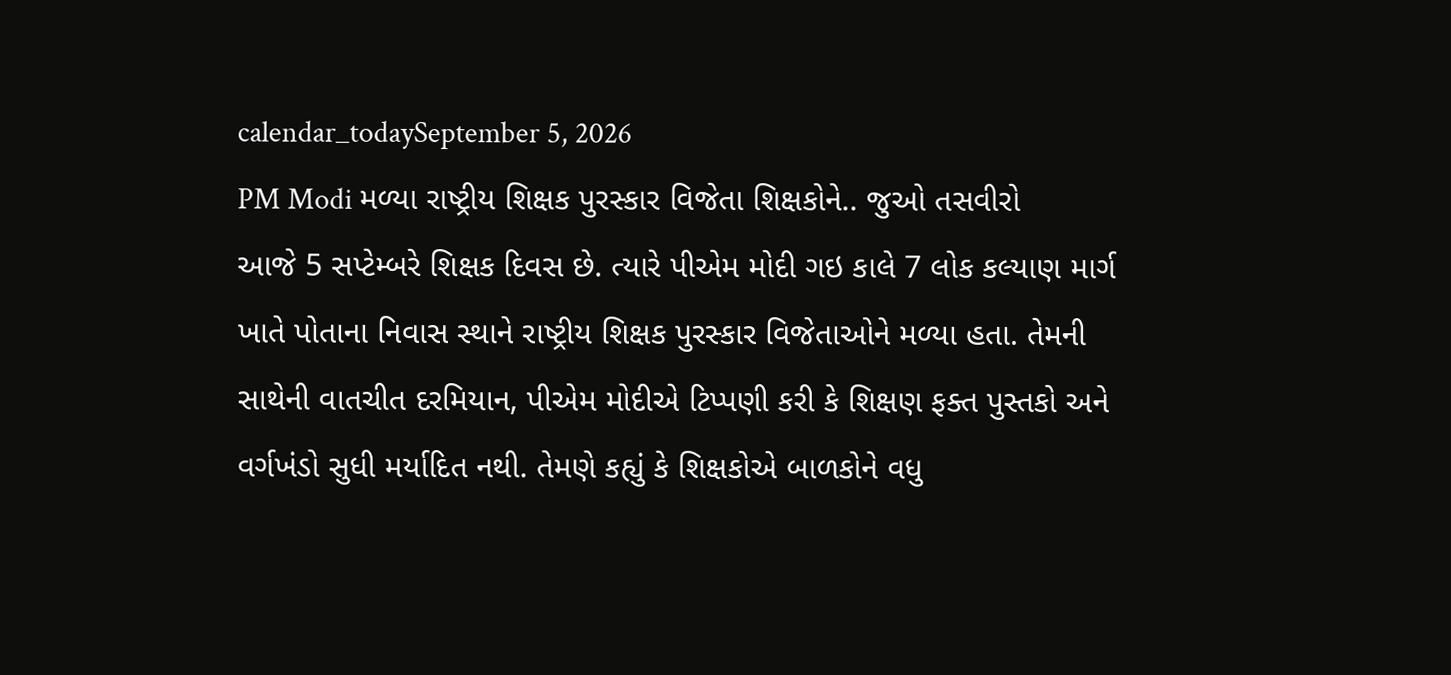calendar_todaySeptember 5, 2026
PM Modi મળ્યા રાષ્ટ્રીય શિક્ષક પુરસ્કાર વિજેતા શિક્ષકોને.. જુઓ તસવીરો
આજે 5 સપ્ટેમ્બરે શિક્ષક દિવસ છે. ત્યારે પીએમ મોદી ગઇ કાલે 7 લોક કલ્યાણ માર્ગ ખાતે પોતાના નિવાસ સ્થાને રાષ્ટ્રીય શિક્ષક પુરસ્કાર વિજેતાઓને મળ્યા હતા. તેમની સાથેની વાતચીત દરમિયાન, પીએમ મોદીએ ટિપ્પણી કરી કે શિક્ષણ ફક્ત પુસ્તકો અને વર્ગખંડો સુધી મર્યાદિત નથી. તેમણે કહ્યું કે શિક્ષકોએ બાળકોને વધુ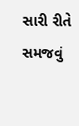સારી રીતે સમજવું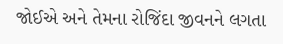જોઈએ અને તેમના રોજિંદા જીવનને લગતા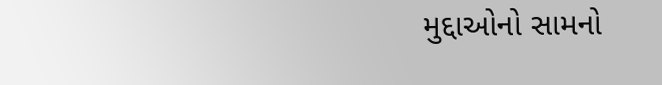મુદ્દાઓનો સામનો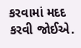કરવામાં મદદ કરવી જોઈએ.